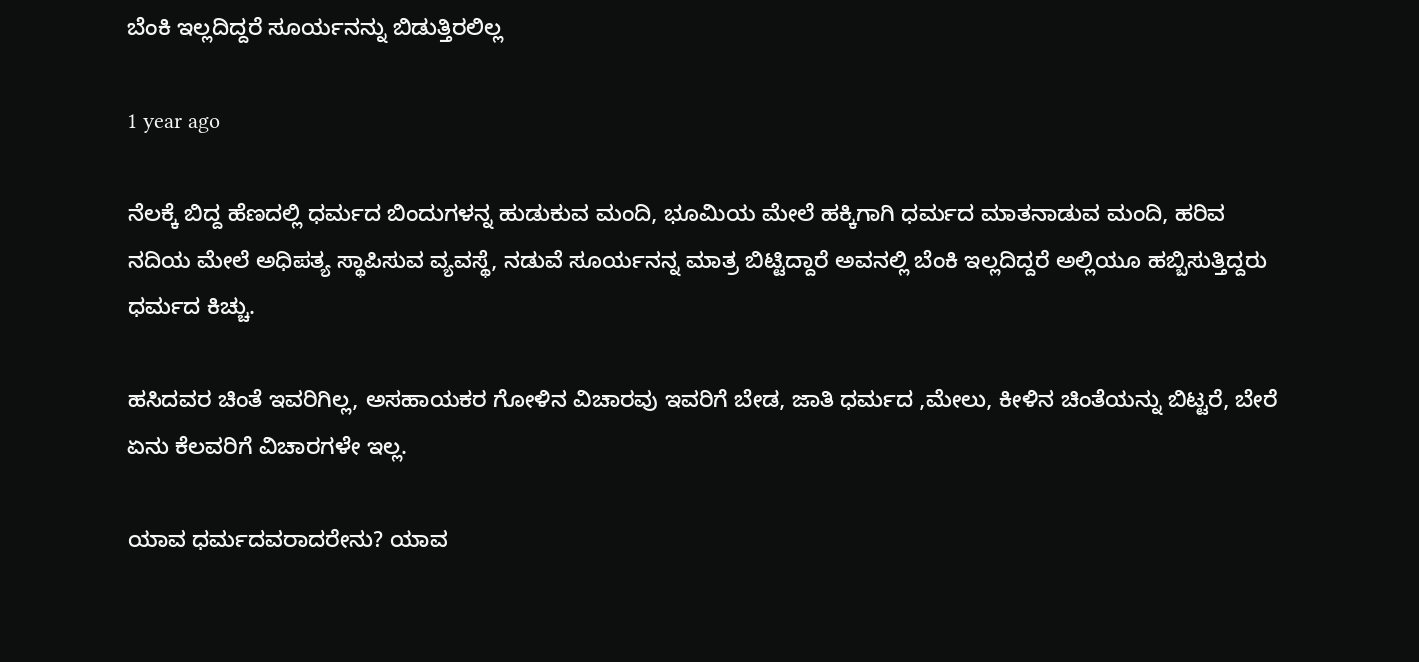ಬೆಂಕಿ ಇಲ್ಲದಿದ್ದರೆ ಸೂರ್ಯನನ್ನು ಬಿಡುತ್ತಿರಲಿಲ್ಲ

1 year ago

ನೆಲಕ್ಕೆ ಬಿದ್ದ ಹೆಣದಲ್ಲಿ ಧರ್ಮದ ಬಿಂದುಗಳನ್ನ ಹುಡುಕುವ ಮಂದಿ, ಭೂಮಿಯ ಮೇಲೆ ಹಕ್ಕಿಗಾಗಿ ಧರ್ಮದ ಮಾತನಾಡುವ ಮಂದಿ, ಹರಿವ ನದಿಯ ಮೇಲೆ ಅಧಿಪತ್ಯ ಸ್ಥಾಪಿಸುವ ವ್ಯವಸ್ಥೆ, ನಡುವೆ ಸೂರ್ಯನನ್ನ ಮಾತ್ರ ಬಿಟ್ಟಿದ್ದಾರೆ ಅವನಲ್ಲಿ ಬೆಂಕಿ ಇಲ್ಲದಿದ್ದರೆ ಅಲ್ಲಿಯೂ ಹಬ್ಬಿಸುತ್ತಿದ್ದರು ಧರ್ಮದ ಕಿಚ್ಚು.

ಹಸಿದವರ ಚಿಂತೆ ಇವರಿಗಿಲ್ಲ, ಅಸಹಾಯಕರ ಗೋಳಿನ ವಿಚಾರವು ಇವರಿಗೆ ಬೇಡ, ಜಾತಿ ಧರ್ಮದ ,ಮೇಲು, ಕೀಳಿನ ಚಿಂತೆಯನ್ನು ಬಿಟ್ಟರೆ, ಬೇರೆ ಏನು ಕೆಲವರಿಗೆ ವಿಚಾರಗಳೇ ಇಲ್ಲ.

ಯಾವ ಧರ್ಮದವರಾದರೇನು? ಯಾವ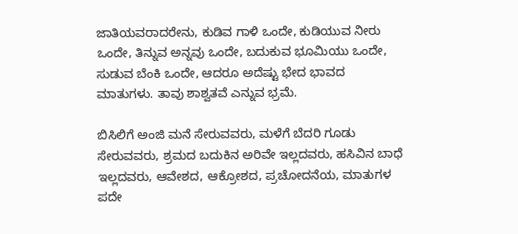ಜಾತಿಯವರಾದರೇನು, ಕುಡಿವ ಗಾಳಿ ಒಂದೇ, ಕುಡಿಯುವ ನೀರು ಒಂದೇ, ತಿನ್ನುವ ಅನ್ನವು ಒಂದೇ, ಬದುಕುವ ಭೂಮಿಯು ಒಂದೇ, ಸುಡುವ ಬೆಂಕಿ ಒಂದೇ, ಆದರೂ ಅದೆಷ್ಟು ಭೇದ ಭಾವದ ಮಾತುಗಳು. ತಾವು ಶಾಶ್ವತವೆ ಎನ್ನುವ ಭ್ರಮೆ.

ಬಿಸಿಲಿಗೆ ಅಂಜಿ ಮನೆ ಸೇರುವವರು, ಮಳೆಗೆ ಬೆದರಿ ಗೂಡು ಸೇರುವವರು, ಶ್ರಮದ ಬದುಕಿನ ಅರಿವೇ ಇಲ್ಲದವರು, ಹಸಿವಿನ ಬಾಧೆ ಇಲ್ಲದವರು, ಆವೇಶದ, ಆಕ್ರೋಶದ, ಪ್ರಚೋದನೆಯ, ಮಾತುಗಳ ಪದೇ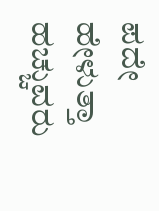ಪದೇ ಹೇಳುತ್ತಾ ಹಚ್ಚುವರು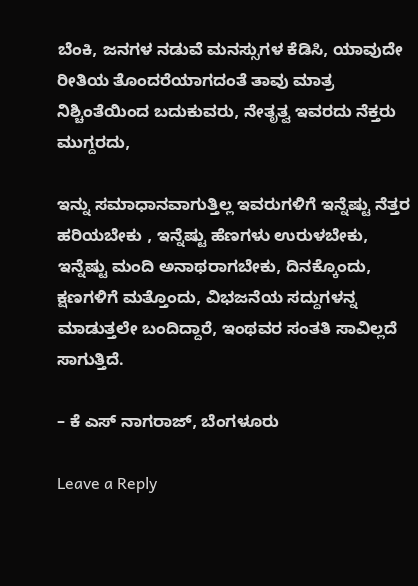ಬೆಂಕಿ, ಜನಗಳ ನಡುವೆ ಮನಸ್ಸುಗಳ ಕೆಡಿಸಿ, ಯಾವುದೇ ರೀತಿಯ ತೊಂದರೆಯಾಗದಂತೆ ತಾವು ಮಾತ್ರ  ನಿಶ್ಚಿಂತೆಯಿಂದ ಬದುಕುವರು, ನೇತೃತ್ವ ಇವರದು ನೆಕ್ತರು ಮುಗ್ದರದು,

ಇನ್ನು ಸಮಾಧಾನವಾಗುತ್ತಿಲ್ಲ ಇವರುಗಳಿಗೆ ಇನ್ನೆಷ್ಟು ನೆತ್ತರ ಹರಿಯಬೇಕು , ಇನ್ನೆಷ್ಟು ಹೆಣಗಳು ಉರುಳಬೇಕು, ಇನ್ನೆಷ್ಟು ಮಂದಿ ಅನಾಥರಾಗಬೇಕು, ದಿನಕ್ಕೊಂದು, ಕ್ಷಣಗಳಿಗೆ ಮತ್ತೊಂದು, ವಿಭಜನೆಯ ಸದ್ದುಗಳನ್ನ ಮಾಡುತ್ತಲೇ ಬಂದಿದ್ದಾರೆ, ಇಂಥವರ ಸಂತತಿ ಸಾವಿಲ್ಲದೆ ಸಾಗುತ್ತಿದೆ.

– ಕೆ ಎಸ್ ನಾಗರಾಜ್, ಬೆಂಗಳೂರು

Leave a Reply